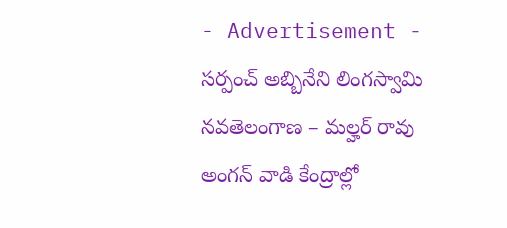- Advertisement -
సర్పంచ్ అబ్బినేని లింగస్వామి
నవతెలంగాణ – మల్హర్ రావు
అంగన్ వాడి కేంద్రాల్లో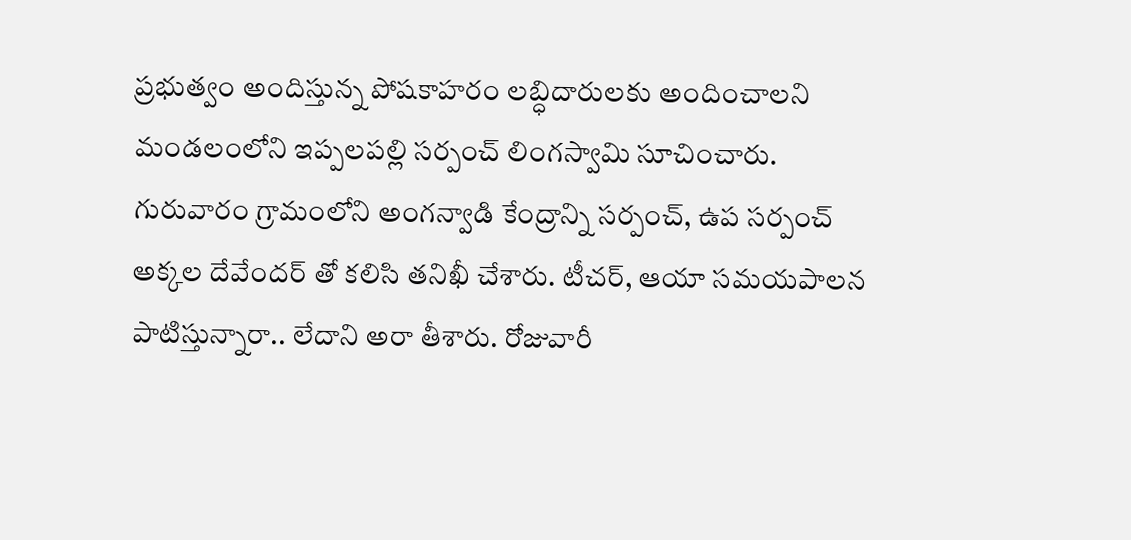ప్రభుత్వం అందిస్తున్న పోషకాహరం లబ్ధిదారులకు అందించాలని మండలంలోని ఇప్పలపల్లి సర్పంచ్ లింగస్వామి సూచించారు. గురువారం గ్రామంలోని అంగన్వాడి కేంద్రాన్ని సర్పంచ్, ఉప సర్పంచ్ అక్కల దేవేందర్ తో కలిసి తనిఖీ చేశారు. టీచర్, ఆయా సమయపాలన పాటిస్తున్నారా.. లేదాని అరా తీశారు. రోజువారీ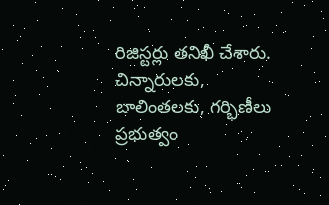రిజిస్టర్లు తనిఖీ చేశారు. చిన్నారులకు, బాలింతలకు, గర్భిణీలు ప్రభుత్వం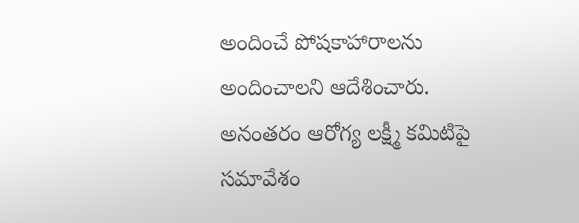అందించే పోషకాహారాలను అందించాలని ఆదేశించారు. అనంతరం ఆరోగ్య లక్ష్మీ కమిటిపై సమావేశం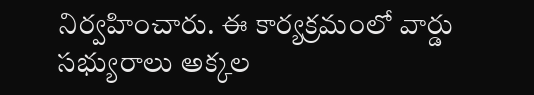నిర్వహించారు. ఈ కార్యక్రమంలో వార్డు సభ్యురాలు అక్కల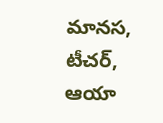మానస, టీచర్, ఆయా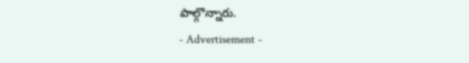పాల్గొన్నారు.
- Advertisement -